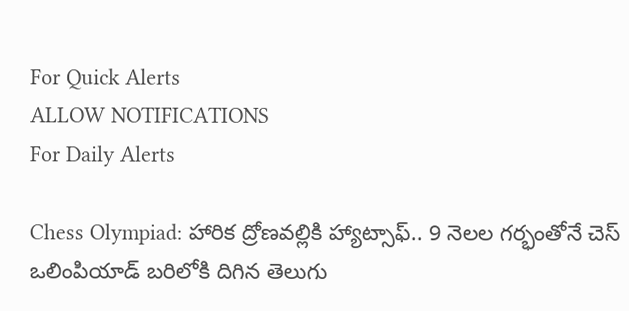For Quick Alerts
ALLOW NOTIFICATIONS
For Daily Alerts

Chess Olympiad: హారిక ద్రోణవల్లికి హ్యాట్సాఫ్‌.. 9 నెలల గర్భంతోనే చెస్ ఒలింపియాడ్ బరిలోకి దిగిన తెలుగు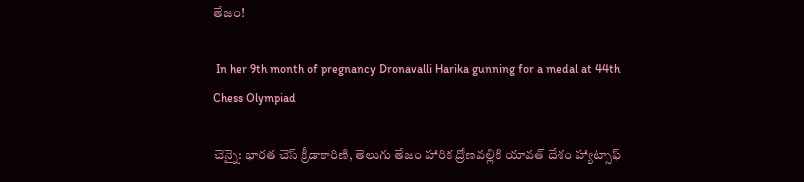తేజం!

 In her 9th month of pregnancy Dronavalli Harika gunning for a medal at 44th Chess Olympiad

చెన్నై: భారత చెస్ క్రీడాకారిణి, తెలుగు తేజం హారిక ద్రోణవల్లికి యావత్ దేశం హ్యాట్సాఫ్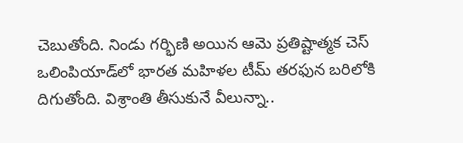చెబుతోంది. నిండు గర్భిణి అయిన ఆమె ప్రతిష్టాత్మక చెస్ ఒలింపియాడ్‌లో భారత మహిళల టీమ్ తరఫున బరిలోకి దిగుతోంది. విశ్రాంతి తీసుకునే వీలున్నా..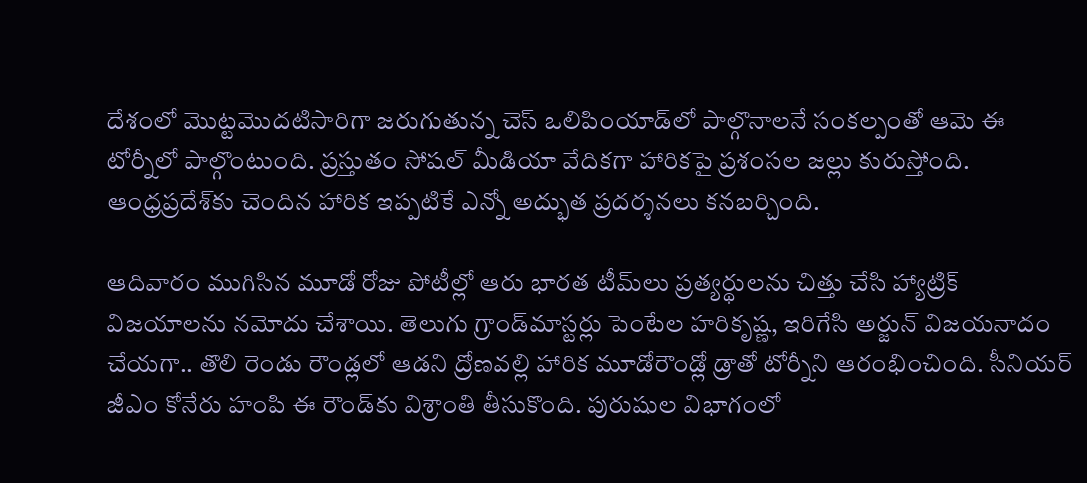దేశంలో మొట్టమొదటిసారిగా జరుగుతున్న చెస్ ఒలిపింయాడ్‌లో పాల్గొనాలనే సంకల్పంతో ఆమె ఈ టోర్నీలో పాల్గొంటుంది. ప్రస్తుతం సోషల్ మీడియా వేదికగా హారిక‌పై ప్రశంసల జల్లు కురుస్తోంది. ఆంధ్రప్రదేశ్‌కు చెందిన హారిక ఇప్పటికే ఎన్నో అద్భుత ప్రదర్శనలు కనబర్చింది.

ఆదివారం ముగిసిన మూడో రోజు పోటీల్లో ఆరు భారత టీమ్‌లు ప్రత్యర్థులను చిత్తు చేసి హ్యాట్రిక్‌ విజయాలను నమోదు చేశాయి. తెలుగు గ్రాండ్‌మాస్టర్లు పెంటేల హరికృష్ణ, ఇరిగేసి అర్జున్‌ విజయనాదం చేయగా.. తొలి రెండు రౌండ్లలో ఆడని ద్రోణవల్లి హారిక మూడోరౌండ్లో డ్రాతో టోర్నీని ఆరంభించింది. సీనియర్‌ జీఎం కోనేరు హంపి ఈ రౌండ్‌కు విశ్రాంతి తీసుకొంది. పురుషుల విభాగంలో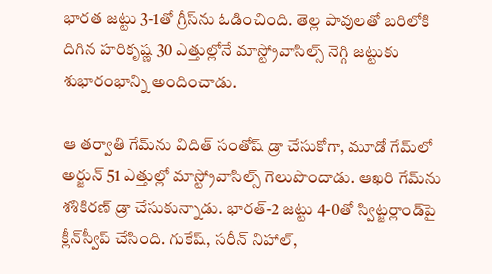భారత జట్టు 3-1తో గ్రీస్‌ను ఓడించింది. తెల్ల పావులతో బరిలోకి దిగిన హరికృష్ణ 30 ఎత్తుల్లోనే మాస్ట్రోవాసిల్స్‌ నెగ్గి జట్టుకు శుభారంభాన్ని అందించాడు.

ఆ తర్వాతి గేమ్‌ను విదిత్‌ సంతోష్‌ డ్రా చేసుకోగా, మూడో గేమ్‌లో అర్జున్‌ 51 ఎత్తుల్లో మాస్ట్రోవాసిల్స్‌ గెలుపొందాడు. ఆఖరి గేమ్‌ను శశికిరణ్‌ డ్రా చేసుకున్నాడు. భారత్‌-2 జట్టు 4-0తో స్విట్జర్లాండ్‌పై క్లీన్‌స్వీప్‌ చేసింది. గుకేష్‌, సరీన్‌ నిహాల్‌,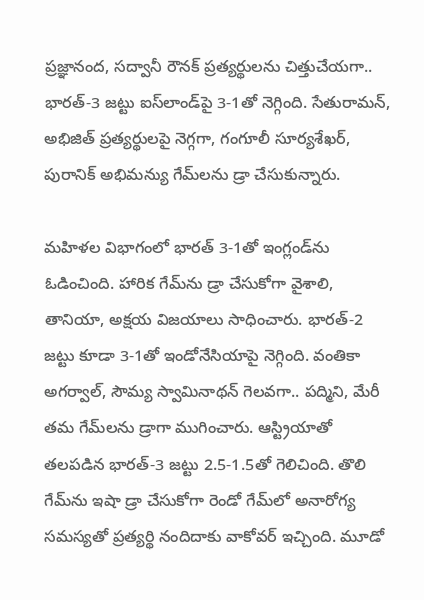ప్రజ్ఞానంద, సద్వానీ రౌనక్‌ ప్రత్యర్థులను చిత్తుచేయగా.. భారత్‌-3 జట్టు ఐస్‌లాండ్‌పై 3-1తో నెగ్గింది. సేతురామన్‌, అభిజిత్‌ ప్రత్యర్థులపై నెగ్గగా, గంగూలీ సూర్యశేఖర్‌, పురానిక్‌ అభిమన్యు గేమ్‌లను డ్రా చేసుకున్నారు.

మహిళల విభాగంలో భారత్‌ 3-1తో ఇంగ్లండ్‌ను ఓడించింది. హారిక గేమ్‌ను డ్రా చేసుకోగా వైశాలి, తానియా, అక్షయ విజయాలు సాధించారు. భారత్‌-2 జట్టు కూడా 3-1తో ఇండోనేసియాపై నెగ్గింది. వంతికా అగర్వాల్‌, సౌమ్య స్వామినాథన్‌ గెలవగా.. పద్మిని, మేరీ తమ గేమ్‌లను డ్రాగా ముగించారు. ఆస్ట్రియాతో తలపడిన భారత్‌-3 జట్టు 2.5-1.5తో గెలిచింది. తొలి గేమ్‌ను ఇషా డ్రా చేసుకోగా రెండో గేమ్‌లో అనారోగ్య సమస్యతో ప్రత్యర్థి నందిదాకు వాకోవర్‌ ఇచ్చింది. మూడో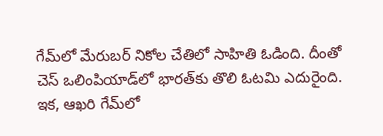గేమ్‌లో మేరుబర్‌ నికోల చేతిలో సాహితి ఓడింది. దీంతో చెస్‌ ఒలింపియాడ్‌లో భారత్‌కు తొలి ఓటమి ఎదురైంది. ఇక, ఆఖరి గేమ్‌లో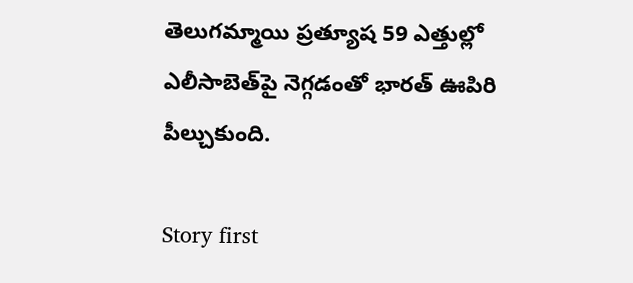తెలుగమ్మాయి ప్రత్యూష 59 ఎత్తుల్లో ఎలీసాబెత్‌పై నెగ్గడంతో భారత్‌ ఊపిరి పీల్చుకుంది.

Story first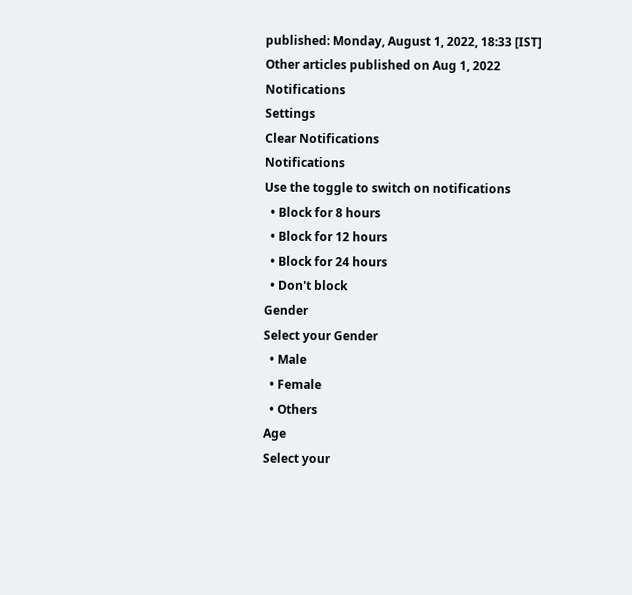published: Monday, August 1, 2022, 18:33 [IST]
Other articles published on Aug 1, 2022
Notifications
Settings
Clear Notifications
Notifications
Use the toggle to switch on notifications
  • Block for 8 hours
  • Block for 12 hours
  • Block for 24 hours
  • Don't block
Gender
Select your Gender
  • Male
  • Female
  • Others
Age
Select your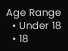Age Range
  • Under 18
  • 18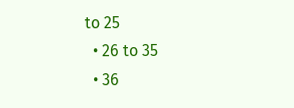to 25
  • 26 to 35
  • 36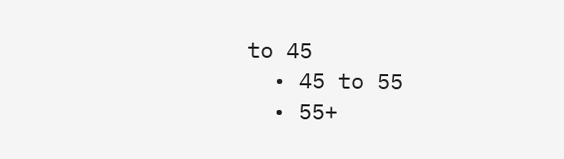to 45
  • 45 to 55
  • 55+